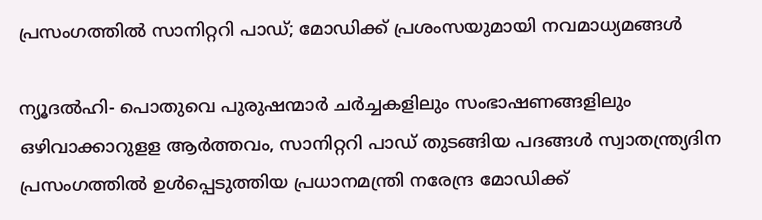പ്രസംഗത്തില്‍ സാനിറ്ററി പാഡ്; മോഡിക്ക് പ്രശംസയുമായി നവമാധ്യമങ്ങള്‍

ന്യൂദല്‍ഹി- പൊതുവെ പുരുഷന്മാര്‍ ചര്‍ച്ചകളിലും സംഭാഷണങ്ങളിലും ഒഴിവാക്കാറുളള ആര്‍ത്തവം, സാനിറ്ററി പാഡ് തുടങ്ങിയ പദങ്ങള്‍ സ്വാതന്ത്ര്യദിന പ്രസംഗത്തില്‍ ഉള്‍പ്പെടുത്തിയ പ്രധാനമന്ത്രി നരേന്ദ്ര മോഡിക്ക്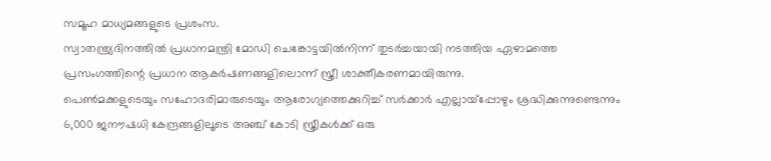സമൂഹ മാധ്യമങ്ങളുടെ പ്രശംസ.
സ്വാതന്ത്ര്യദിനത്തില്‍ പ്രധാനമന്ത്രി മോഡി ചെങ്കോട്ടയില്‍നിന്ന് തുടര്‍ച്ചയായി നടത്തിയ ഏഴാമത്തെ പ്രസംഗത്തിന്റെ പ്രധാന ആകര്‍ഷണങ്ങളിലൊന്ന് സ്ത്രീ ശാക്തീകരണമായിരുന്നു.
പെണ്‍മക്കളുടെയും സഹോദരിമാരുടെയും ആരോഗ്യത്തെക്കുറിച്ച് സര്‍ക്കാര്‍ എല്ലായ്‌പ്പോഴും ശ്രദ്ധിക്കുന്നുണ്ടെന്നും 6,000 ജനൗഷധി കേന്ദ്രങ്ങളിലൂടെ അഞ്ച് കോടി സ്ത്രീകള്‍ക്ക് ഒരു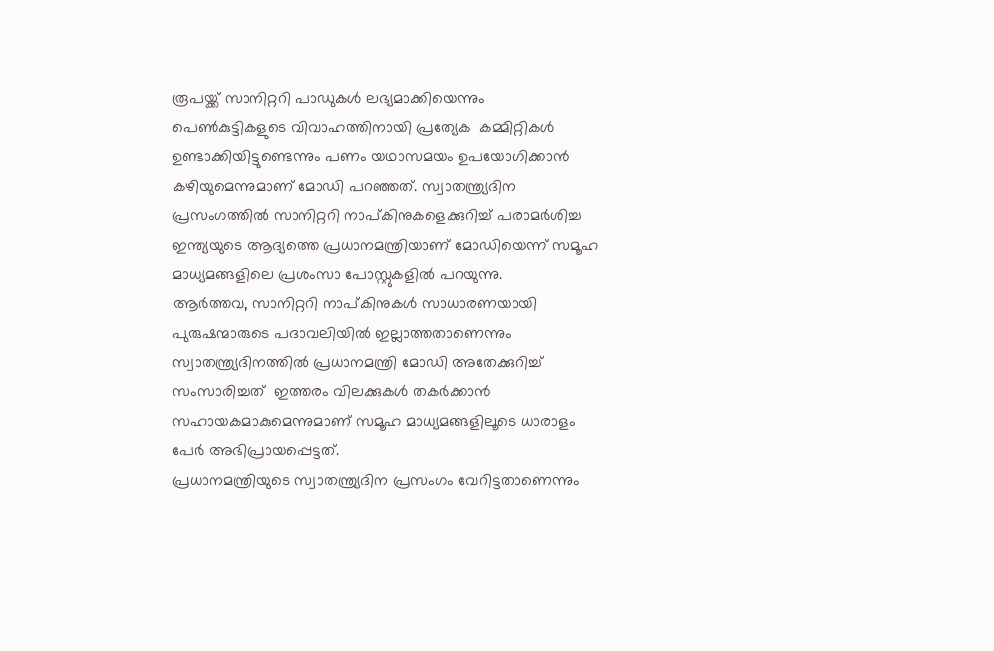രൂപയ്ക്ക് സാനിറ്ററി പാഡുകള്‍ ലഭ്യമാക്കിയെന്നും പെണ്‍കുട്ടികളുടെ വിവാഹത്തിനായി പ്രത്യേക  കമ്മിറ്റികള്‍ ഉണ്ടാക്കിയിട്ടുണ്ടെന്നും പണം യഥാസമയം ഉപയോഗിക്കാന്‍ കഴിയുമെന്നുമാണ് മോഡി പറഞ്ഞത്. സ്വാതന്ത്ര്യദിന പ്രസംഗത്തില്‍ സാനിറ്ററി നാപ്കിനുകളെക്കുറിച്ച് പരാമര്‍ശിച്ച ഇന്ത്യയുടെ ആദ്യത്തെ പ്രധാനമന്ത്രിയാണ് മോഡിയെന്ന് സമൂഹ മാധ്യമങ്ങളിലെ പ്രശംസാ പോസ്റ്റുകളില്‍ പറയുന്നു.
ആര്‍ത്തവ, സാനിറ്ററി നാപ്കിനുകള്‍ സാധാരണയായി പുരുഷന്മാരുടെ പദാവലിയില്‍ ഇല്ലാത്തതാണെന്നും സ്വാതന്ത്ര്യദിനത്തില്‍ പ്രധാനമന്ത്രി മോഡി അതേക്കുറിച്ച് സംസാരിച്ചത്  ഇത്തരം വിലക്കുകള്‍ തകര്‍ക്കാന്‍ സഹായകമാകുമെന്നുമാണ് സമൂഹ മാധ്യമങ്ങളിലൂടെ ധാരാളം പേര്‍ അഭിപ്രായപ്പെട്ടത്.
പ്രധാനമന്ത്രിയുടെ സ്വാതന്ത്ര്യദിന പ്രസംഗം വേറിട്ടതാണെന്നും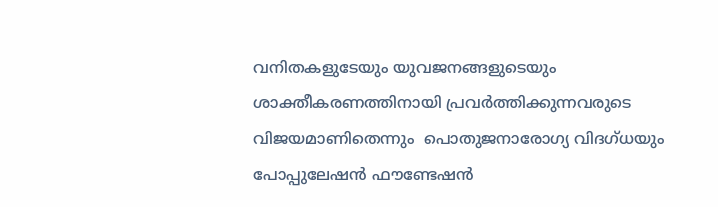വനിതകളുടേയും യുവജനങ്ങളുടെയും ശാക്തീകരണത്തിനായി പ്രവര്‍ത്തിക്കുന്നവരുടെ വിജയമാണിതെന്നും  പൊതുജനാരോഗ്യ വിദഗ്ധയും പോപ്പുലേഷന്‍ ഫൗണ്ടേഷന്‍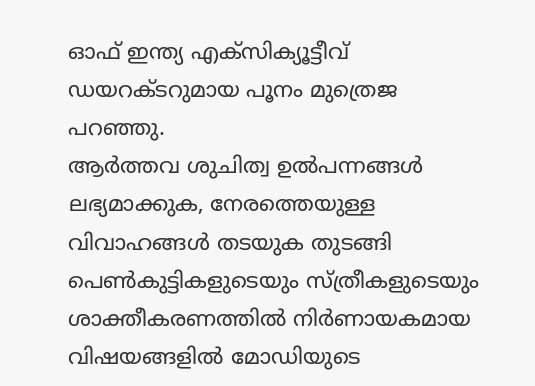ഓഫ് ഇന്ത്യ എക്‌സിക്യൂട്ടീവ് ഡയറക്ടറുമായ പൂനം മുത്രെജ പറഞ്ഞു.
ആര്‍ത്തവ ശുചിത്വ ഉല്‍പന്നങ്ങള്‍ ലഭ്യമാക്കുക, നേരത്തെയുള്ള വിവാഹങ്ങള്‍ തടയുക തുടങ്ങി പെണ്‍കുട്ടികളുടെയും സ്ത്രീകളുടെയും ശാക്തീകരണത്തില്‍ നിര്‍ണായകമായ വിഷയങ്ങളില്‍ മോഡിയുടെ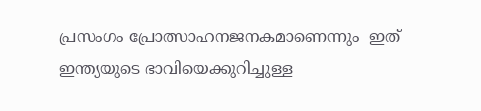പ്രസംഗം പ്രോത്സാഹനജനകമാണെന്നും  ഇത് ഇന്ത്യയുടെ ഭാവിയെക്കുറിച്ചുള്ള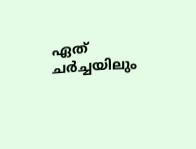ഏത് ചര്‍ച്ചയിലും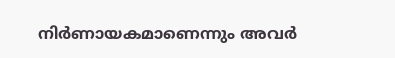നിര്‍ണായകമാണെന്നും അവര്‍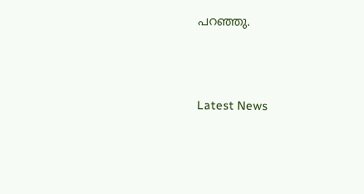പറഞ്ഞു.



Latest News